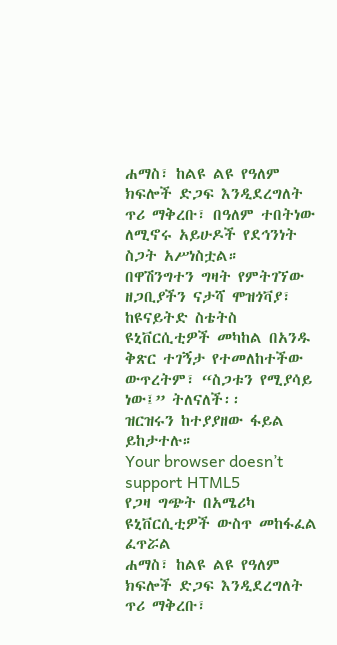ሐማስ፣ ከልዩ ልዩ የዓለም ክፍሎች ድጋፍ እንዲደረግለት ጥሪ ማቅረቡ፣ በዓለም ተበትነው ለሚኖሩ አይሁዶች የደኅንነት ስጋት አሥነስቷል።
በዋሽንግተን ግዛት የምትገኘው ዘጋቢያችን ናታሻ ሞዝጎቫያ፣ ከዩናይትድ ስቴትስ ዩኒቨርሲቲዎች መካከል በአንዱ ቅጽር ተገኝታ የተመለከተችው ውጥረትም፣ “ስጋቱን የሚያሳይ ነው፤” ትለናለች፡፡
ዝርዝሩን ከተያያዘው ፋይል ይከታተሉ።
Your browser doesn’t support HTML5
የጋዛ ግጭት በአሜሪካ ዩኒቨርሲቲዎች ውስጥ መከፋፈል ፈጥሯል
ሐማስ፣ ከልዩ ልዩ የዓለም ክፍሎች ድጋፍ እንዲደረግለት ጥሪ ማቅረቡ፣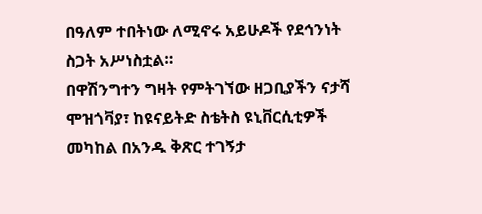በዓለም ተበትነው ለሚኖሩ አይሁዶች የደኅንነት ስጋት አሥነስቷል።
በዋሽንግተን ግዛት የምትገኘው ዘጋቢያችን ናታሻ ሞዝጎቫያ፣ ከዩናይትድ ስቴትስ ዩኒቨርሲቲዎች መካከል በአንዱ ቅጽር ተገኝታ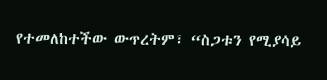የተመለከተችው ውጥረትም፣ “ስጋቱን የሚያሳይ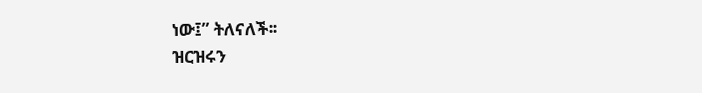ነው፤” ትለናለች፡፡
ዝርዝሩን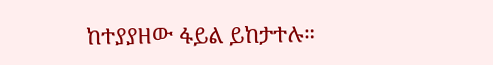ከተያያዘው ፋይል ይከታተሉ።